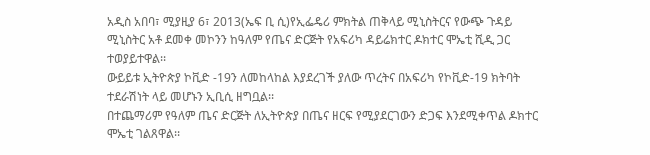አዲስ አበባ፣ ሚያዚያ 6፣ 2013(ኤፍ ቢ ሲ)የኢፌዴሪ ምክትል ጠቅላይ ሚኒስትርና የውጭ ጉዳይ ሚኒስትር አቶ ደመቀ መኮንን ከዓለም የጤና ድርጅት የአፍሪካ ዳይሬክተር ዶክተር ሞኤቲ ሺዲ ጋር ተወያይተዋል፡፡
ውይይቱ ኢትዮጵያ ኮቪድ -19ን ለመከላከል እያደረገች ያለው ጥረትና በአፍሪካ የኮቪድ-19 ክትባት ተደራሽነት ላይ መሆኑን ኢቢሲ ዘግቧል፡፡
በተጨማሪም የዓለም ጤና ድርጅት ለኢትዮጵያ በጤና ዘርፍ የሚያደርገውን ድጋፍ እንደሚቀጥል ዶክተር ሞኤቲ ገልጸዋል፡፡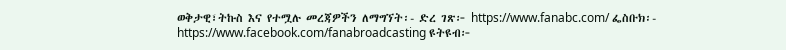ወቅታዊ፣ትኩስ እና የተሟሉ መረጃዎችን ለማግኘት፡- ድረ ገጽ፦ https://www.fanabc.com/ ፌስቡክ፡- https://www.facebook.com/fanabroadcasting ዩትዩብ፦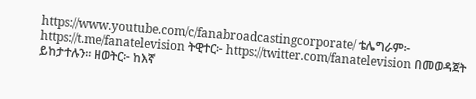https://www.youtube.com/c/fanabroadcastingcorporate/ ቴሌግራም፦ https://t.me/fanatelevision ትዊተር፦ https://twitter.com/fanatelevision በመወዳጀት ይከታተሉን፡፡ ዘወትር፦ ከእኛ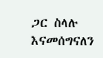ጋር ስላሉ እናመሰግናለን